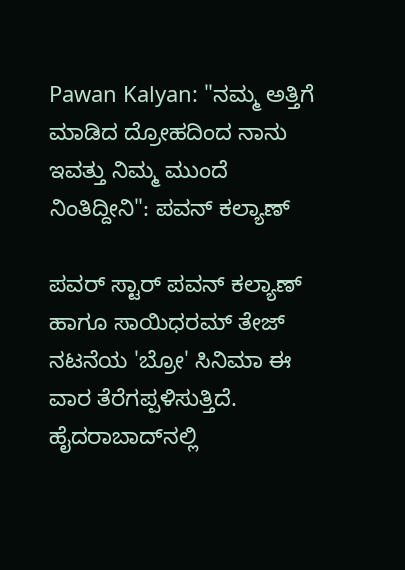Pawan Kalyan: "ನಮ್ಮ ಅತ್ತಿಗೆ ಮಾಡಿದ ದ್ರೋಹದಿಂದ ನಾನು ಇವತ್ತು ನಿಮ್ಮ ಮುಂದೆ ನಿಂತಿದ್ದೀನಿ": ಪವನ್ ಕಲ್ಯಾಣ್

ಪವರ್ ಸ್ಟಾರ್ ಪವನ್ ಕಲ್ಯಾಣ್ ಹಾಗೂ ಸಾಯಿಧರಮ್ ತೇಜ್ ನಟನೆಯ 'ಬ್ರೋ' ಸಿನಿಮಾ ಈ ವಾರ ತೆರೆಗಪ್ಪಳಿಸುತ್ತಿದೆ. ಹೈದರಾಬಾದ್‌ನಲ್ಲಿ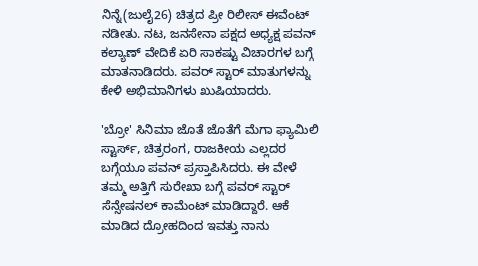ನಿನ್ನೆ(ಜುಲೈ26) ಚಿತ್ರದ ಪ್ರೀ ರಿಲೀಸ್ ಈವೆಂಟ್ ನಡೀತು. ನಟ, ಜನಸೇನಾ ಪಕ್ಷದ ಅಧ್ಯಕ್ಷ ಪವನ್ ಕಲ್ಯಾಣ್ ವೇದಿಕೆ ಏರಿ ಸಾಕಷ್ಟು ವಿಚಾರಗಳ ಬಗ್ಗೆ ಮಾತನಾಡಿದರು. ಪವರ್ ಸ್ಟಾರ್ ಮಾತುಗಳನ್ನು ಕೇಳಿ ಅಭಿಮಾನಿಗಳು ಖುಷಿಯಾದರು.

'ಬ್ರೋ' ಸಿನಿಮಾ ಜೊತೆ ಜೊತೆಗೆ ಮೆಗಾ ಫ್ಯಾಮಿಲಿ ಸ್ಟಾರ್ಸ್, ಚಿತ್ರರಂಗ, ರಾಜಕೀಯ ಎಲ್ಲದರ ಬಗ್ಗೆಯೂ ಪವನ್ ಪ್ರಸ್ತಾಪಿಸಿದರು. ಈ ವೇಳೆ ತಮ್ಮ ಅತ್ತಿಗೆ ಸುರೇಖಾ ಬಗ್ಗೆ ಪವರ್ ಸ್ಟಾರ್ ಸೆನ್ಸೇಷನಲ್ ಕಾಮೆಂಟ್ ಮಾಡಿದ್ದಾರೆ. ಆಕೆ ಮಾಡಿದ ದ್ರೋಹದಿಂದ ಇವತ್ತು ನಾನು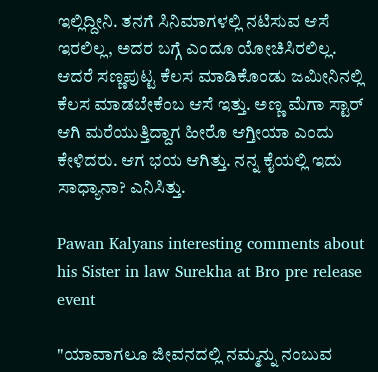ಇಲ್ಲಿದ್ದೀನಿ. ತನಗೆ ಸಿನಿಮಾಗಳಲ್ಲಿ ನಟಿಸುವ ಆಸೆ ಇರಲಿಲ್ಲ, ಅದರ ಬಗ್ಗೆ ಎಂದೂ ಯೋಚಿಸಿರಲಿಲ್ಲ. ಆದರೆ ಸಣ್ಣಪುಟ್ಟ ಕೆಲಸ ಮಾಡಿಕೊಂಡು ಜಮೀನಿನಲ್ಲಿ ಕೆಲಸ ಮಾಡಬೇಕೆಂಬ ಆಸೆ ಇತ್ತು. ಅಣ್ಣ ಮೆಗಾ ಸ್ಟಾರ್ ಆಗಿ ಮರೆಯುತ್ತಿದ್ದಾಗ ಹೀರೊ ಆಗ್ತೀಯಾ ಎಂದು ಕೇಳಿದರು. ಆಗ ಭಯ ಆಗಿತ್ತು. ನನ್ನ ಕೈಯಲ್ಲಿ ಇದು ಸಾಧ್ಯಾನಾ? ಎನಿಸಿತ್ತು.

Pawan Kalyans interesting comments about his Sister in law Surekha at Bro pre release event

"ಯಾವಾಗಲೂ ಜೀವನದಲ್ಲಿ ನಮ್ಮನ್ನು ನಂಬುವ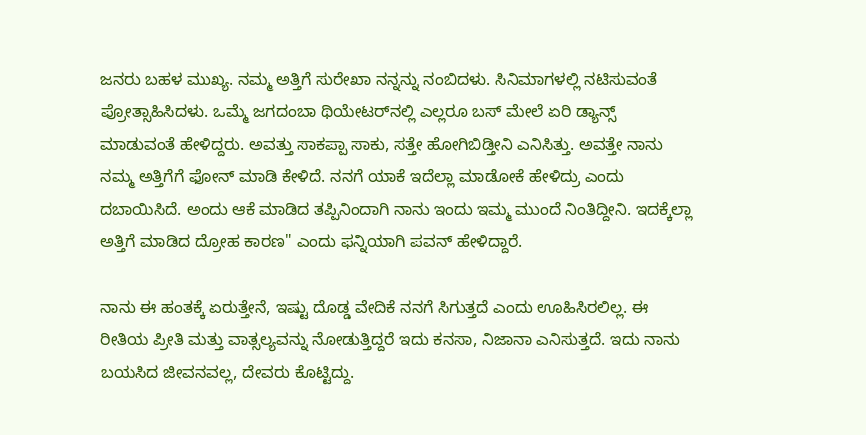ಜನರು ಬಹಳ ಮುಖ್ಯ. ನಮ್ಮ ಅತ್ತಿಗೆ ಸುರೇಖಾ ನನ್ನನ್ನು ನಂಬಿದಳು. ಸಿನಿಮಾಗಳಲ್ಲಿ ನಟಿಸುವಂತೆ ಪ್ರೋತ್ಸಾಹಿಸಿದಳು. ಒಮ್ಮೆ ಜಗದಂಬಾ ಥಿಯೇಟರ್‌ನಲ್ಲಿ ಎಲ್ಲರೂ ಬಸ್ ಮೇಲೆ ಏರಿ ಡ್ಯಾನ್ಸ್ ಮಾಡುವಂತೆ ಹೇಳಿದ್ದರು. ಅವತ್ತು ಸಾಕಪ್ಪಾ ಸಾಕು, ಸತ್ತೇ ಹೋಗಿಬಿಡ್ತೀನಿ ಎನಿಸಿತ್ತು. ಅವತ್ತೇ ನಾನು ನಮ್ಮ ಅತ್ತಿಗೆಗೆ ಫೋನ್ ಮಾಡಿ ಕೇಳಿದೆ. ನನಗೆ ಯಾಕೆ ಇದೆಲ್ಲಾ ಮಾಡೋಕೆ ಹೇಳಿದ್ರು ಎಂದು ದಬಾಯಿಸಿದೆ. ಅಂದು ಆಕೆ ಮಾಡಿದ ತಪ್ಪಿನಿಂದಾಗಿ ನಾನು ಇಂದು ಇಮ್ಮ ಮುಂದೆ ನಿಂತಿದ್ದೀನಿ. ಇದಕ್ಕೆಲ್ಲಾ ಅತ್ತಿಗೆ ಮಾಡಿದ ದ್ರೋಹ ಕಾರಣ" ಎಂದು ಫನ್ನಿಯಾಗಿ ಪವನ್ ಹೇಳಿದ್ದಾರೆ.

ನಾನು ಈ ಹಂತಕ್ಕೆ ಏರುತ್ತೇನೆ, ಇಷ್ಟು ದೊಡ್ಡ ವೇದಿಕೆ ನನಗೆ ಸಿಗುತ್ತದೆ ಎಂದು ಊಹಿಸಿರಲಿಲ್ಲ. ಈ ರೀತಿಯ ಪ್ರೀತಿ ಮತ್ತು ವಾತ್ಸಲ್ಯವನ್ನು ನೋಡುತ್ತಿದ್ದರೆ ಇದು ಕನಸಾ, ನಿಜಾನಾ ಎನಿಸುತ್ತದೆ. ಇದು ನಾನು ಬಯಸಿದ ಜೀವನವಲ್ಲ, ದೇವರು ಕೊಟ್ಟಿದ್ದು.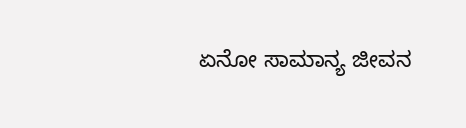ಏನೋ ಸಾಮಾನ್ಯ ಜೀವನ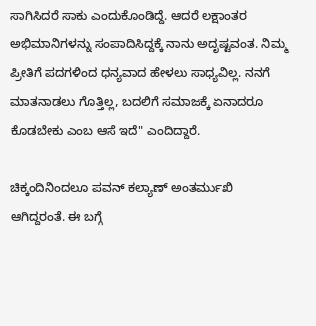ಸಾಗಿಸಿದರೆ ಸಾಕು ಎಂದುಕೊಂಡಿದ್ದೆ. ಆದರೆ ಲಕ್ಷಾಂತರ ಅಭಿಮಾನಿಗಳನ್ನು ಸಂಪಾದಿಸಿದ್ದಕ್ಕೆ ನಾನು ಅದೃಷ್ಟವಂತ. ನಿಮ್ಮ ಪ್ರೀತಿಗೆ ಪದಗಳಿಂದ ಧನ್ಯವಾದ ಹೇಳಲು ಸಾಧ್ಯವಿಲ್ಲ. ನನಗೆ ಮಾತನಾಡಲು ಗೊತ್ತಿಲ್ಲ, ಬದಲಿಗೆ ಸಮಾಜಕ್ಕೆ ಏನಾದರೂ ಕೊಡಬೇಕು ಎಂಬ ಆಸೆ ಇದೆ" ಎಂದಿದ್ದಾರೆ.

ಚಿಕ್ಕಂದಿನಿಂದಲೂ ಪವನ್ ಕಲ್ಯಾಣ್ ಅಂತರ್ಮುಖಿ ಆಗಿದ್ದರಂತೆ. ಈ ಬಗ್ಗೆ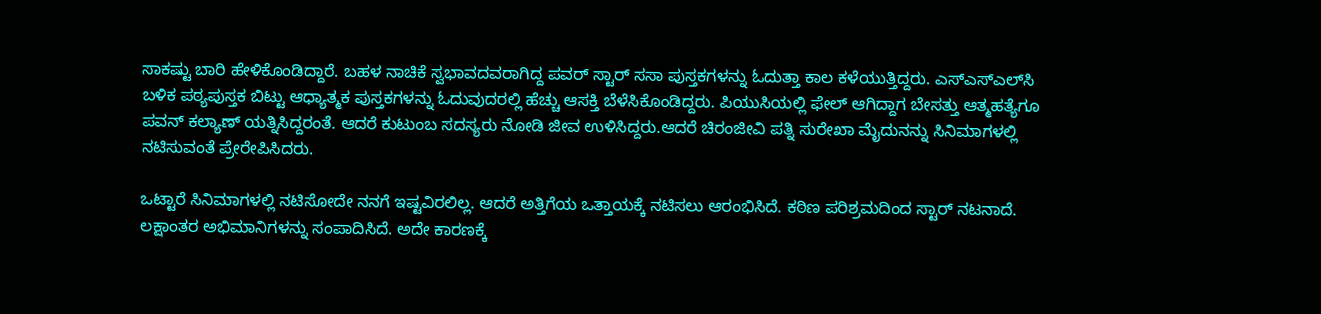ಸಾಕಷ್ಟು ಬಾರಿ ಹೇಳಿಕೊಂಡಿದ್ದಾರೆ. ಬಹಳ ನಾಚಿಕೆ ಸ್ವಭಾವದವರಾಗಿದ್ದ ಪವರ್ ಸ್ಟಾರ್ ಸಸಾ ಪುಸ್ತಕಗಳನ್ನು ಓದುತ್ತಾ ಕಾಲ ಕಳೆಯುತ್ತಿದ್ದರು. ಎಸ್‌ಎಸ್‌ಎಲ್‌ಸಿ ಬಳಿಕ ಪಠ್ಯಪುಸ್ತಕ ಬಿಟ್ಟು ಆಧ್ಯಾತ್ಮಕ ಪುಸ್ತಕಗಳನ್ನು ಓದುವುದರಲ್ಲಿ ಹೆಚ್ಚು ಆಸಕ್ತಿ ಬೆಳೆಸಿಕೊಂಡಿದ್ದರು. ಪಿಯುಸಿಯಲ್ಲಿ ಫೇಲ್ ಆಗಿದ್ದಾಗ ಬೇಸತ್ತು ಆತ್ಮಹತ್ಯೆಗೂ ಪವನ್ ಕಲ್ಯಾಣ್ ಯತ್ನಿಸಿದ್ದರಂತೆ. ಆದರೆ ಕುಟುಂಬ ಸದಸ್ಯರು ನೋಡಿ ಜೀವ ಉಳಿಸಿದ್ದರು.ಆದರೆ ಚಿರಂಜೀವಿ ಪತ್ನಿ ಸುರೇಖಾ ಮೈದುನನ್ನು ಸಿನಿಮಾಗಳಲ್ಲಿ ನಟಿಸುವಂತೆ ಪ್ರೇರೇಪಿಸಿದರು.

ಒಟ್ಟಾರೆ ಸಿನಿಮಾಗಳಲ್ಲಿ ನಟಿಸೋದೇ ನನಗೆ ಇಷ್ಟವಿರಲಿಲ್ಲ. ಆದರೆ ಅತ್ತಿಗೆಯ ಒತ್ತಾಯಕ್ಕೆ ನಟಿಸಲು ಆರಂಭಿಸಿದೆ. ಕಠಿಣ ಪರಿಶ್ರಮದಿಂದ ಸ್ಟಾರ್ ನಟನಾದೆ. ಲಕ್ಷಾಂತರ ಅಭಿಮಾನಿಗಳನ್ನು ಸಂಪಾದಿಸಿದೆ. ಅದೇ ಕಾರಣಕ್ಕೆ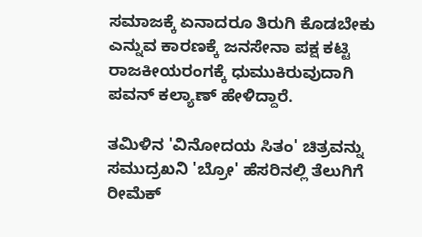ಸಮಾಜಕ್ಕೆ ಏನಾದರೂ ತಿರುಗಿ ಕೊಡಬೇಕು ಎನ್ನುವ ಕಾರಣಕ್ಕೆ ಜನಸೇನಾ ಪಕ್ಷ ಕಟ್ಟಿ ರಾಜಕೀಯರಂಗಕ್ಕೆ ಧುಮುಕಿರುವುದಾಗಿ ಪವನ್ ಕಲ್ಯಾಣ್ ಹೇಳಿದ್ದಾರೆ.

ತಮಿಳಿನ 'ವಿನೋದಯ ಸಿತಂ' ಚಿತ್ರವನ್ನು ಸಮುದ್ರಖನಿ 'ಬ್ರೋ' ಹೆಸರಿನಲ್ಲಿ ತೆಲುಗಿಗೆ ರೀಮೆಕ್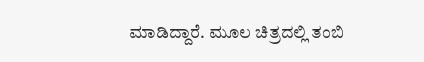ಮಾಡಿದ್ದಾರೆ. ಮೂಲ ಚಿತ್ರದಲ್ಲಿ ತಂಬಿ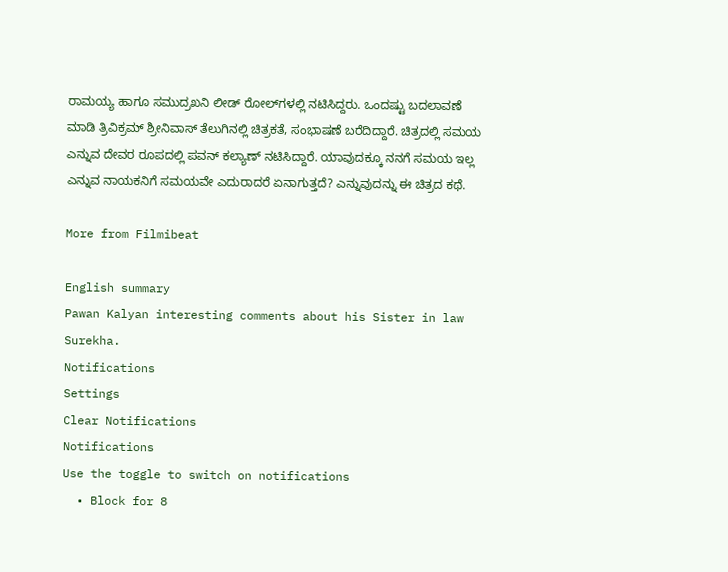ರಾಮಯ್ಯ ಹಾಗೂ ಸಮುದ್ರಖನಿ ಲೀಡ್ ರೋಲ್‌ಗಳಲ್ಲಿ ನಟಿಸಿದ್ದರು. ಒಂದಷ್ಟು ಬದಲಾವಣೆ ಮಾಡಿ ತ್ರಿವಿಕ್ರಮ್ ಶ್ರೀನಿವಾಸ್ ತೆಲುಗಿನಲ್ಲಿ ಚಿತ್ರಕತೆ, ಸಂಭಾಷಣೆ ಬರೆದಿದ್ದಾರೆ. ಚಿತ್ರದಲ್ಲಿ ಸಮಯ ಎನ್ನುವ ದೇವರ ರೂಪದಲ್ಲಿ ಪವನ್ ಕಲ್ಯಾಣ್ ನಟಿಸಿದ್ದಾರೆ. ಯಾವುದಕ್ಕೂ ನನಗೆ ಸಮಯ ಇಲ್ಲ ಎನ್ನುವ ನಾಯಕನಿಗೆ ಸಮಯವೇ ಎದುರಾದರೆ ಏನಾಗುತ್ತದೆ? ಎನ್ನುವುದನ್ನು ಈ ಚಿತ್ರದ ಕಥೆ.

More from Filmibeat

English summary
Pawan Kalyan interesting comments about his Sister in law Surekha.
Notifications
Settings
Clear Notifications
Notifications
Use the toggle to switch on notifications
  • Block for 8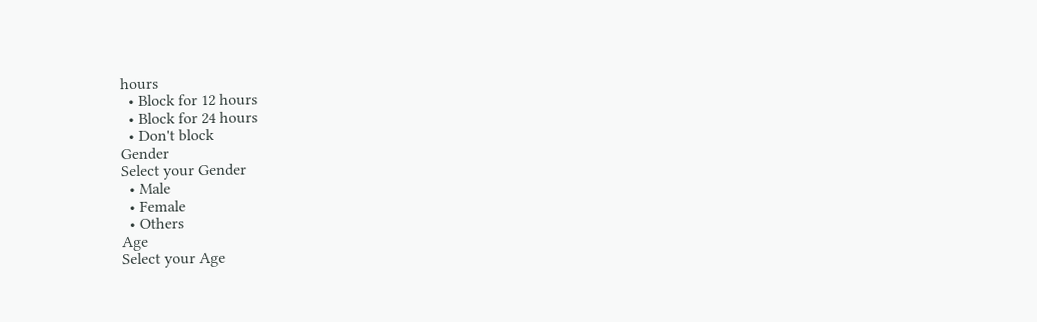hours
  • Block for 12 hours
  • Block for 24 hours
  • Don't block
Gender
Select your Gender
  • Male
  • Female
  • Others
Age
Select your Age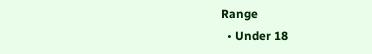Range
  • Under 18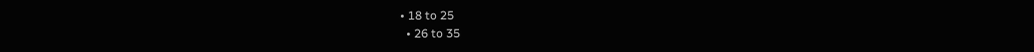• 18 to 25
  • 26 to 35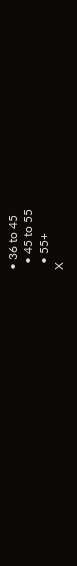• 36 to 45
  • 45 to 55
  • 55+
X